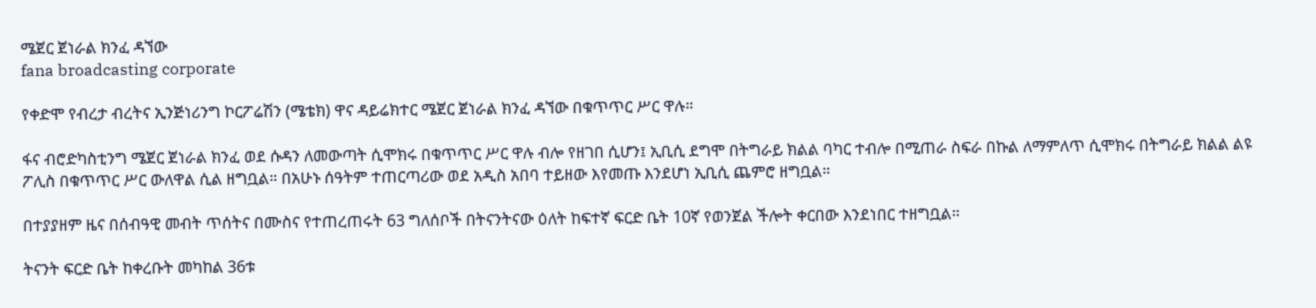ሜጀር ጀነራል ክንፈ ዳኘው
fana broadcasting corporate

የቀድሞ የብረታ ብረትና ኢንጅነሪንግ ኮርፖሬሽን (ሜቴክ) ዋና ዳይሬክተር ሜጀር ጀነራል ክንፈ ዳኘው በቁጥጥር ሥር ዋሉ።

ፋና ብሮድካስቲንግ ሜጀር ጀነራል ክንፈ ወደ ሱዳን ለመውጣት ሲሞክሩ በቁጥጥር ሥር ዋሉ ብሎ የዘገበ ሲሆን፤ ኢቢሲ ደግሞ በትግራይ ክልል ባካር ተብሎ በሚጠራ ስፍራ በኩል ለማምለጥ ሲሞክሩ በትግራይ ክልል ልዩ ፖሊስ በቁጥጥር ሥር ውለዋል ሲል ዘግቧል። በአሁኑ ሰዓትም ተጠርጣሪው ወደ አዲስ አበባ ተይዘው እየመጡ እንደሆነ ኢቢሲ ጨምሮ ዘግቧል።

በተያያዘም ዜና በሰብዓዊ መብት ጥሰትና በሙስና የተጠረጠሩት 63 ግለሰቦች በትናንትናው ዕለት ከፍተኛ ፍርድ ቤት 10ኛ የወንጀል ችሎት ቀርበው እንደነበር ተዘግቧል።

ትናንት ፍርድ ቤት ከቀረቡት መካከል 36ቱ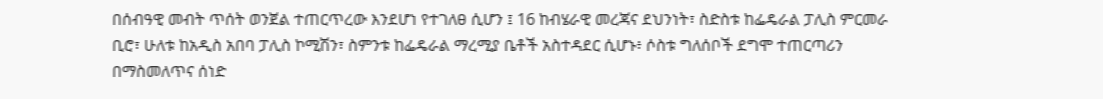በሰብዓዊ መብት ጥሰት ወንጀል ተጠርጥረው እንደሆነ የተገለፀ ሲሆን ፤ 16 ከብሄራዊ መረጃና ደህንነት፣ ስድስቱ ከፌዴራል ፓሊስ ምርመራ ቢሮ፣ ሁለቱ ከአዲስ አበባ ፓሊስ ኮሚሽን፣ ስምንቱ ከፌዴራል ማረሚያ ቤቶች አስተዳደር ሲሆኑ፥ ሶስቱ ግለሰቦች ደግሞ ተጠርጣሪን በማስመለጥና ሰነድ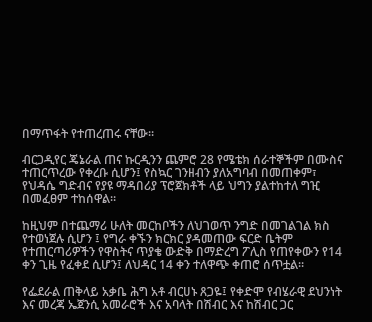በማጥፋት የተጠረጠሩ ናቸው።

ብርጋዲየር ጄኔራል ጠና ኩርዲንን ጨምሮ 28 የሜቴክ ሰራተኞችም በሙስና ተጠርጥረው የቀረቡ ሲሆን፤ የስኳር ገንዘብን ያለአግባብ በመጠቀም፣ የህዳሴ ግድብና የያዩ ማዳበሪያ ፕሮጀክቶች ላይ ህግን ያልተከተለ ግዢ በመፈፀም ተከሰዋል።

ከዚህም በተጨማሪ ሁለት መርከቦችን ለህገወጥ ንግድ በመገልገል ክስ የተወነጀሉ ሲሆን ፤ የግራ ቀኙን ክርክር ያዳመጠው ፍርድ ቤትም የተጠርጣሪዎችን የዋስትና ጥያቄ ውድቅ በማድረግ ፖሊስ የጠየቀውን የ14 ቀን ጊዜ የፈቀደ ሲሆን፤ ለህዳር 14 ቀን ተለዋጭ ቀጠሮ ሰጥቷል።

የፌደራል ጠቅላይ አቃቤ ሕግ አቶ ብርሀኑ ጸጋዬ፤ የቀድሞ የብሄራዊ ደህንነት እና መረጃ ኤጀንሲ አመራሮች እና አባላት በሽብር እና ከሽብር ጋር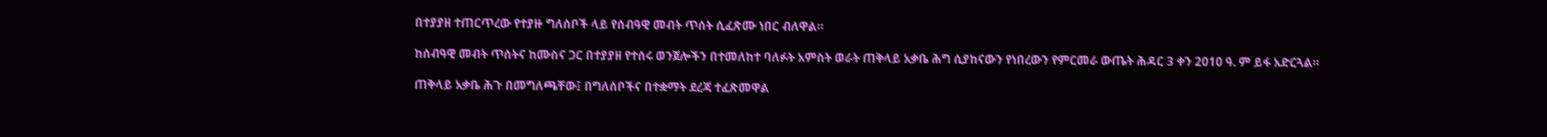በተያያዘ ተጠርጥረው የተያዙ ግለሰቦች ላይ የሰብዓዊ መብት ጥሰት ሲፈጽሙ ነበር ብለዋል።

ከሰብዓዊ መብት ጥሰትና ከሙስና ጋር በተያያዘ የተሰሩ ወንጀሎችን በተመለከተ ባለፉት አምስት ወራት ጠቅላይ አቃቤ ሕግ ሲያከናውን የነበረውን የምርመራ ውጤት ሕዳር 3 ቀን 2010 ዓ. ም ይፋ አድርጓል።

ጠቅላይ አቃቤ ሕጉ በመግለጫቸው፤ በግለሰቦችና በተቋማት ደረጃ ተፈጽመዋል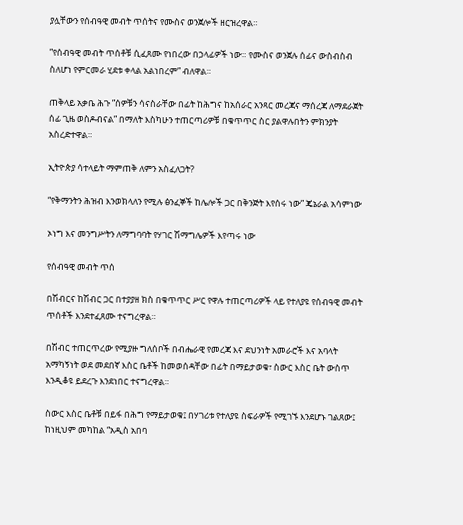ያሏቸውን የሰብዓዊ መብት ጥሰትና የሙስና ወንጀሎች ዘርዝረዋል።

”የሰብዓዊ መብት ጥሰቶቹ ሲፈጸሙ የነበረው በኃላፊዎች ነው። የሙስና ወንጀሉ ሰፊና ውስብስብ ስለሆነ የምርመራ ሂደቱ ቀላል አልነበረም” ብለዋል።

ጠቅላይ አቃቤ ሕጉ ”ሰዎቹን ሳናስራቸው በፊት ከሕግና ከአሰራር አንጻር መረጃና ማሰረጃ ለማደራጀት ሰፊ ጊዜ ወስዶብናል” በማለት እስካሁን ተጠርጣሪዎቹ በቁጥጥር ስር ያልዋሉበትን ምክንያት አስረድተዋል።

ኢትዮጵያ ሳተላይት ማምጠቅ ለምን አስፈለጋት?

“የቅማንትን ሕዝብ እንወክላለን የሚሉ ፅንፈኞች ከሌሎች ጋር በቅንጅት እየሰሩ ነው” ጄኔራል አሳምነው

ኦነግ እና መንግሥትን ለማግባባት የሃገር ሽማግሌዎች እየጣሩ ነው

የሰብዓዊ መብት ጥሰ

በሽብርና ከሽብር ጋር በተያያዘ ክስ በቁጥጥር ሥር የዋሉ ተጠርጣሪዎች ላይ የተለያዩ የሰብዓዊ መብት ጥሰቶች እንደተፈጸሙ ተናግረዋል።

በሽብር ተጠርጥረው የሚያዙ ግለሰቦች በብሔራዊ የመረጃ እና ደህንነት አመራሮች እና አባላት አማካኝነት ወደ መደበኛ እስር ቤቶች ከመወሰዳቸው በፊት በማይታወቁ፣ ስውር እስር ቤት ውስጥ እንዲቆዩ ይደረጉ እንደነበር ተናግረዋል።

ስውር እስር ቤቶቹ በይፋ በሕግ የማይታወቁ፤ በሃገሪቱ የተለያዩ ስፍራዎች የሚገኙ እንደሆኑ ገልጸው፤ ከነዚህም መካከል “አዲስ አበባ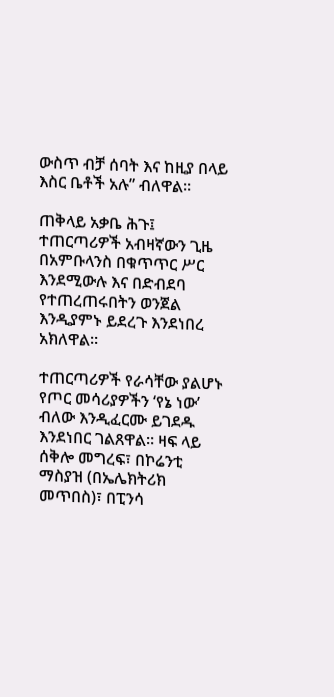ውስጥ ብቻ ሰባት እና ከዚያ በላይ እስር ቤቶች አሉ” ብለዋል።

ጠቅላይ አቃቤ ሕጉ፤ ተጠርጣሪዎች አብዛኛውን ጊዜ በአምቡላንስ በቁጥጥር ሥር እንደሚውሉ እና በድብደባ የተጠረጠሩበትን ወንጀል እንዲያምኑ ይደረጉ እንደነበረ አክለዋል።

ተጠርጣሪዎች የራሳቸው ያልሆኑ የጦር መሳሪያዎችን ‘የኔ ነው’ ብለው እንዲፈርሙ ይገደዱ እንደነበር ገልጸዋል። ዛፍ ላይ ሰቅሎ መግረፍ፣ በኮሬንቲ ማስያዝ (በኤሌክትሪክ መጥበስ)፣ በፒንሳ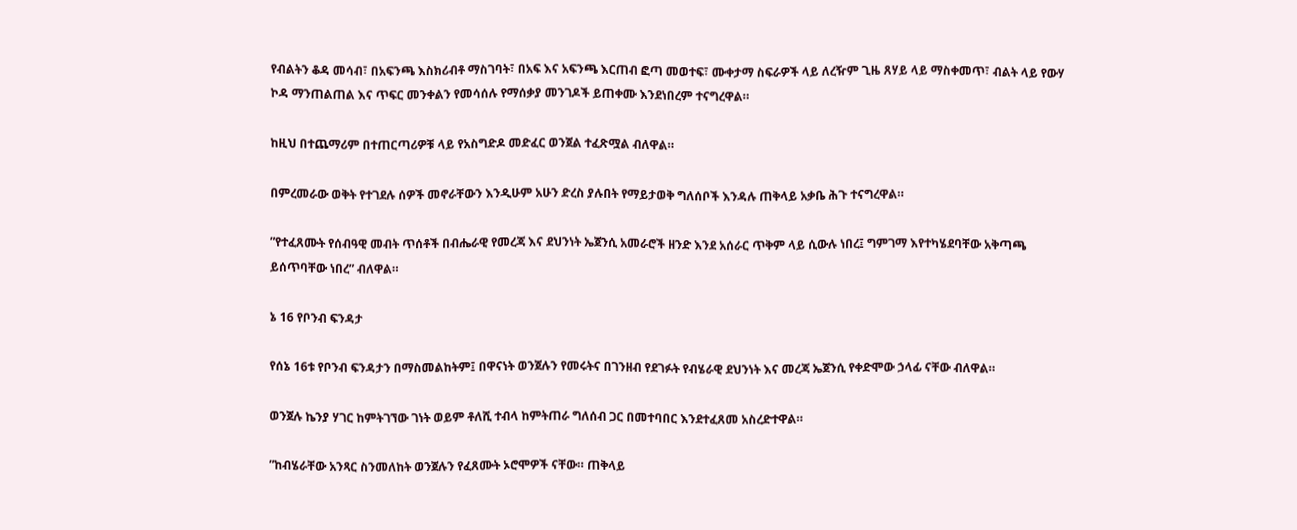የብልትን ቆዳ መሳብ፣ በአፍንጫ እስክሪብቶ ማስገባት፣ በአፍ እና አፍንጫ እርጠብ ፎጣ መወተፍ፣ ሙቀታማ ስፍራዎች ላይ ለረዥም ጊዜ ጸሃይ ላይ ማስቀመጥ፣ ብልት ላይ የውሃ ኮዳ ማንጠልጠል እና ጥፍር መንቀልን የመሳሰሉ የማሰቃያ መንገዶች ይጠቀሙ እንደነበረም ተናግረዋል።

ከዚህ በተጨማሪም በተጠርጣሪዎቹ ላይ የአስግድዶ መድፈር ወንጀል ተፈጽሟል ብለዋል።

በምረመራው ወቅት የተገደሉ ሰዎች መኖራቸውን እንዲሁም አሁን ድረስ ያሉበት የማይታወቅ ግለሰቦች እንዳሉ ጠቅላይ አቃቤ ሕጉ ተናግረዋል።

”የተፈጸሙት የሰብዓዊ መብት ጥሰቶች በብሔራዊ የመረጃ እና ደህንነት ኤጀንሲ አመራሮች ዘንድ እንደ አሰራር ጥቅም ላይ ሲውሉ ነበረ፤ ግምገማ እየተካሄደባቸው አቅጣጫ ይሰጥባቸው ነበረ” ብለዋል።

ኔ 16 የቦንብ ፍንዳታ

የሰኔ 16ቱ የቦንብ ፍንዳታን በማስመልከትም፤ በዋናነት ወንጀሉን የመሩትና በገንዘብ የደገፉት የብሄራዊ ደህንነት እና መረጃ ኤጀንሲ የቀድሞው ኃላፊ ናቸው ብለዋል።

ወንጀሉ ኬንያ ሃገር ከምትገኘው ገነት ወይም ቶለሺ ተብላ ከምትጠራ ግለሰብ ጋር በመተባበር እንደተፈጸመ አስረድተዋል።

”ከብሄራቸው አንጻር ስንመለከት ወንጀሉን የፈጸሙት ኦሮሞዎች ናቸው። ጠቅላይ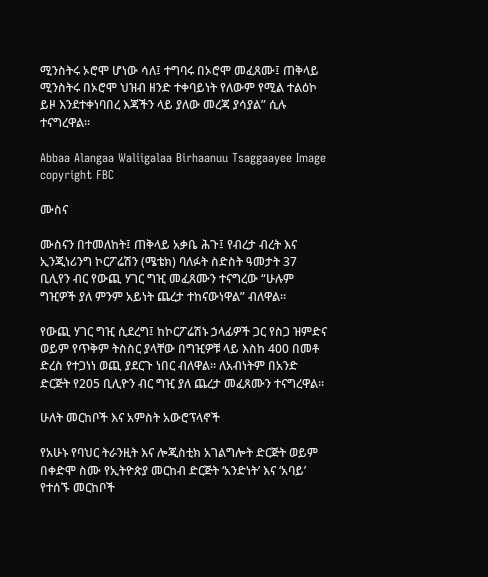ሚንስትሩ ኦሮሞ ሆነው ሳለ፤ ተግባሩ በኦሮሞ መፈጸሙ፤ ጠቅላይ ሚንስትሩ በኦሮሞ ህዝብ ዘንድ ተቀባይነት የለውም የሚል ተልዕኮ ይዞ እንደተቀነባበረ እጃችን ላይ ያለው መረጃ ያሳያል” ሲሉ ተናግረዋል።

Abbaa Alangaa Waliigalaa Birhaanuu Tsaggaayee Image copyright FBC

ሙስና

ሙስናን በተመለከት፤ ጠቅላይ አቃቤ ሕጉ፤ የብረታ ብረት እና ኢንጂነሪንግ ኮርፖሬሽን (ሜቴክ) ባለፉት ስድስት ዓመታት 37 ቢሊየን ብር የውጪ ሃገር ግዢ መፈጸሙን ተናግረው “ሁሉም ግዢዎች ያለ ምንም አይነት ጨረታ ተከናውነዋል” ብለዋል።

የውጪ ሃገር ግዢ ሲደረግ፤ ከኮርፖሬሽኑ ኃላፊዎች ጋር የስጋ ዝምድና ወይም የጥቅም ትስስር ያላቸው በግዢዎቹ ላይ እስከ 400 በመቶ ድረስ የተጋነነ ወጪ ያደርጉ ነበር ብለዋል። ለአብነትም በአንድ ድርጅት የ205 ቢሊዮን ብር ግዢ ያለ ጨረታ መፈጸሙን ተናግረዋል።

ሁለት መርከቦች እና አምስት አውሮፕላኖች

የአሁኑ የባህር ትራንዚት እና ሎጂስቲክ አገልግሎት ድርጅት ወይም በቀድሞ ስሙ የኢትዮጵያ መርከብ ድርጅት ‘አንድነት’ እና ‘አባይ’ የተሰኙ መርከቦች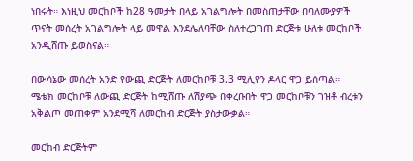ነበሩት። እነዚህ መርከቦች ከ28 ዓመታት በላይ አገልግሎት በመስጠታቸው በባለሙያዎች ጥናት መሰረት አገልግሎት ላይ መዋል እንደሌለባቸው ስለተረጋገጠ ድርጅቱ ሁለቱ መርከቦች አንዲሸጡ ይወስናል።

በውሳኔው መሰረት አንድ የውጪ ድርጅት ለመርከቦቹ 3.3 ሚሊየን ዶላር ዋጋ ይሰጣል። ሜቴክ መርከቦቹ ለውጪ ድርጅት ከሚሸጡ ለሽያጭ በቀረቡበት ዋጋ መርከቦቹን ገዝቶ ብረቱን አቅልጦ መጠቀም አንደሚሻ ለመርከብ ድርጅት ያስታውቃል።

መርከብ ድርጅትም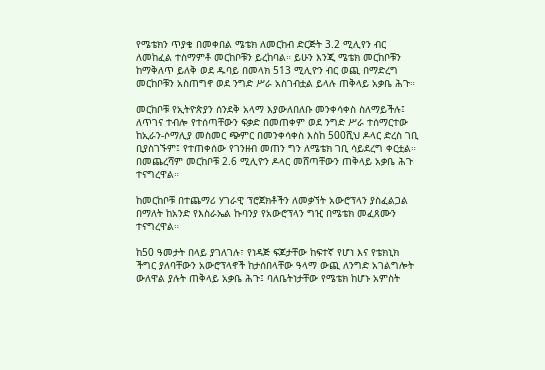የሜቴክን ጥያቄ በመቀበል ሜቴክ ለመርከብ ድርጅት 3.2 ሚሊየን ብር ለመከፈል ተስማምቶ መርከቦቹን ይረከባል። ይሁን እንጂ ሜቴክ መርከቦቹን ከማቅለጥ ይለቅ ወደ ዱባይ በመላክ 513 ሚሊዮን ብር ወጪ በማድረግ መርከቦቹን አስጠግኖ ወደ ንግድ ሥራ አስገብቷል ይላሉ ጠቅላይ አቃቤ ሕጉ።

መርከቦቹ የኢትዮጵያን ሰንደቅ አላማ እያውለበለቡ መንቀሳቀስ ስለማይችሉ፤ ለጥገና ተብሎ የተሰጣቸውን ፍቃድ በመጠቀም ወደ ንግድ ሥራ ተሰማርተው ከኢራን-ሶማሊያ መስመር ጭምር በመንቀሳቀስ እስከ 500ሺህ ዶላር ድረስ ገቢ ቢያስገኙም፤ የተጠቀሰው የገንዘብ መጠን ግን ለሜቴክ ገቢ ሳይደረግ ቀርቷል። በመጨረሻም መርከቦቹ 2.6 ሚሊዮን ዶላር መሸጣቸውን ጠቅላይ አቃቤ ሕጉ ተናግረዋል።

ከመርከቦቹ በተጨማሪ ሃገራዊ ፕሮጀክቶችን ለመቃኘት አውሮፕላን ያስፈልጋል በማለት ከአንድ የእስራኤል ኩባንያ የአውሮፕላን ግዢ በሜቴክ መፈጸሙን ተናግረዋል።

ከ50 ዓመታት በላይ ያገለገሉ፣ የነዳጅ ፍጆታቸው ከፍተኛ የሆነ እና የቴክኒክ ችግር ያለባቸውን አውሮፕላኖች ከታሰበላቸው ዓላማ ውጪ ለንግድ አገልግሎት ውለዋል ያሉት ጠቅላይ አቃቤ ሕጉ፤ ባለቤትነታቸው የሜቴክ ከሆኑ አምስት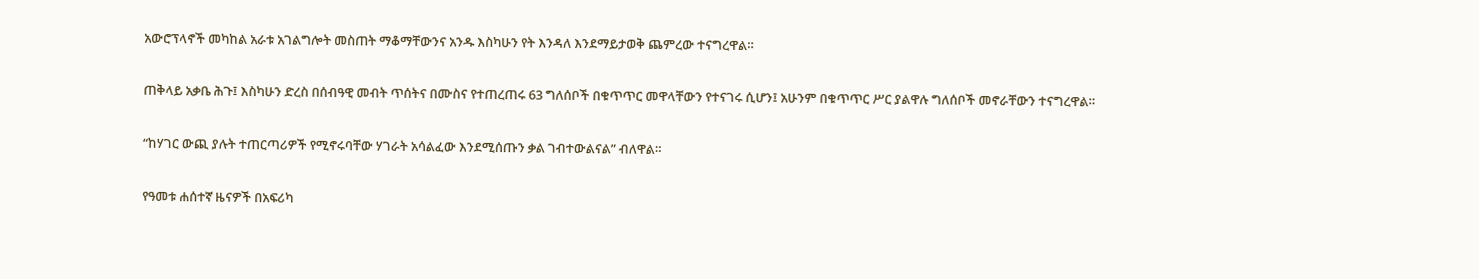አውሮፕላኖች መካከል አራቱ አገልግሎት መስጠት ማቆማቸውንና አንዱ እስካሁን የት እንዳለ እንደማይታወቅ ጨምረው ተናግረዋል።

ጠቅላይ አቃቤ ሕጉ፤ እስካሁን ድረስ በሰብዓዊ መብት ጥሰትና በሙስና የተጠረጠሩ 63 ግለሰቦች በቁጥጥር መዋላቸውን የተናገሩ ሲሆን፤ አሁንም በቁጥጥር ሥር ያልዋሉ ግለሰቦች መኖራቸውን ተናግረዋል።

“ከሃገር ውጪ ያሉት ተጠርጣሪዎች የሚኖሩባቸው ሃገራት አሳልፈው እንደሚሰጡን ቃል ገብተውልናል” ብለዋል።

የዓመቱ ሐሰተኛ ዜናዎች በአፍሪካ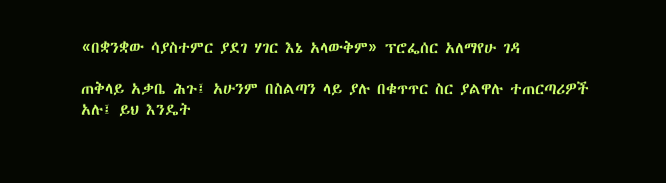«በቋንቋው ሳያስተምር ያደገ ሃገር እኔ አላውቅም» ፕሮፌሰር አለማየሁ ገዳ

ጠቅላይ አቃቤ ሕጉ፤ አሁንም በስልጣን ላይ ያሉ በቁጥጥር ስር ያልዋሉ ተጠርጣሪዎች አሉ፤ ይህ እንዴት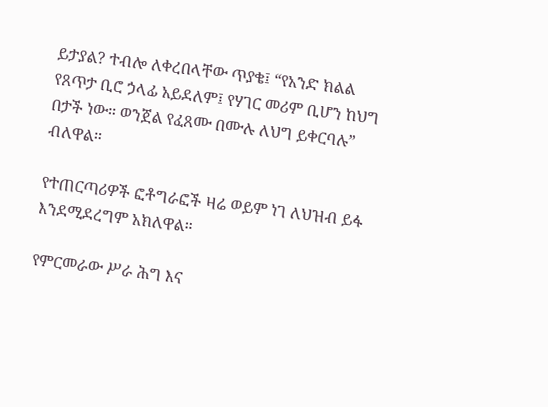ይታያል? ተብሎ ለቀረበላቸው ጥያቄ፤ “የአንድ ክልል የጸጥታ ቢሮ ኃላፊ አይደለም፤ የሃገር መሪም ቢሆን ከህግ በታች ነው። ወንጀል የፈጸሙ በሙሉ ለህግ ይቀርባሉ” ብለዋል።

የተጠርጣሪዎች ፎቶግራፎች ዛሬ ወይም ነገ ለህዝብ ይፋ እንደሚደረግም አክለዋል።

የምርመራው ሥራ ሕግ እና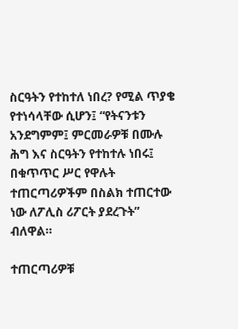ስርዓትን የተከተለ ነበረ? የሚል ጥያቄ የተነሳላቸው ሲሆን፤ “የትናንቱን አንደግምም፤ ምርመራዎቹ በሙሉ ሕግ እና ስርዓትን የተከተሉ ነበሩ፤ በቁጥጥር ሥር የዋሉት ተጠርጣሪዎችም በስልክ ተጠርተው ነው ለፖሊስ ሪፖርት ያደረጉት” ብለዋል።

ተጠርጣሪዎቹ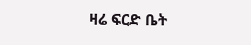ዛሬ ፍርድ ቤት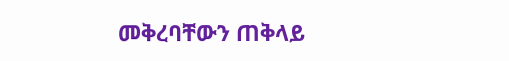መቅረባቸውን ጠቅላይ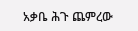አቃቤ ሕጉ ጨምረው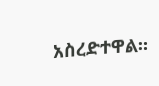አስረድተዋል።